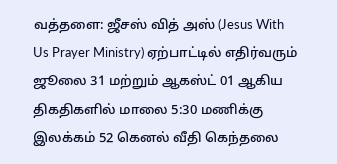வத்தளை: ஜீசஸ் வித் அஸ் (Jesus With Us Prayer Ministry) ஏற்பாட்டில் எதிர்வரும் ஜூலை 31 மற்றும் ஆகஸ்ட் 01 ஆகிய திகதிகளில் மாலை 5:30 மணிக்கு இலக்கம் 52 கெனல் வீதி கெந்தலை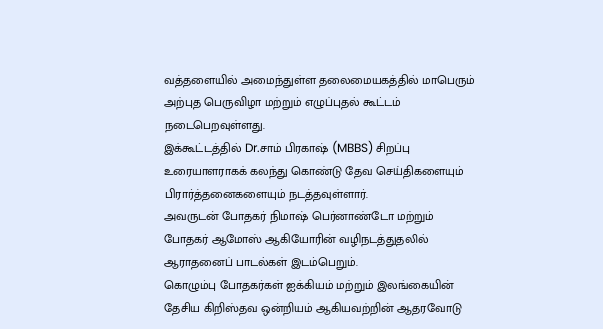வத்தளையில் அமைந்துள்ள தலைமையகத்தில் மாபெரும் அற்புத பெருவிழா மற்றும் எழுப்புதல் கூட்டம் நடைபெறவுள்ளது.
இக்கூட்டத்தில் Dr.சாம் பிரகாஷ் (MBBS) சிறப்பு உரையாளராகக் கலந்து கொண்டு தேவ செய்திகளையும் பிரார்த்தனைகளையும் நடத்தவுள்ளார்.
அவருடன் போதகர் நிமாஷ் பெர்னாண்டோ மற்றும் போதகர் ஆமோஸ் ஆகியோரின் வழிநடத்துதலில் ஆராதனைப் பாடல்கள் இடம்பெறும்.
கொழும்பு போதகர்கள் ஐக்கியம் மற்றும் இலங்கையின் தேசிய கிறிஸ்தவ ஒன்றியம் ஆகியவற்றின் ஆதரவோடு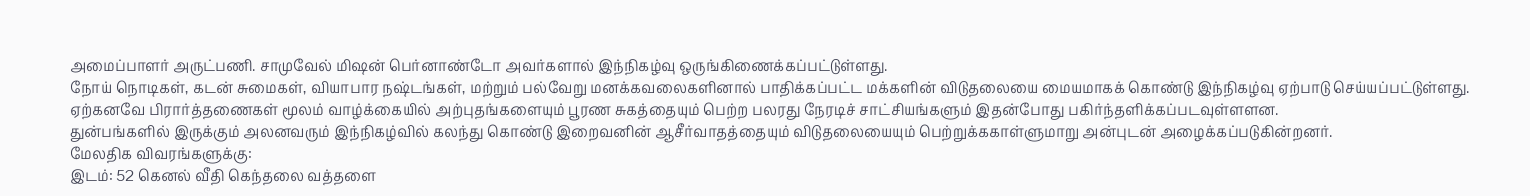அமைப்பாளர் அருட்பணி. சாமுவேல் மிஷன் பெர்னாண்டோ அவர்களால் இந்நிகழ்வு ஒருங்கிணைக்கப்பட்டுள்ளது.
நோய் நொடிகள், கடன் சுமைகள், வியாபார நஷ்டங்கள், மற்றும் பல்வேறு மனக்கவலைகளினால் பாதிக்கப்பட்ட மக்களின் விடுதலையை மையமாகக் கொண்டு இந்நிகழ்வு ஏற்பாடு செய்யப்பட்டுள்ளது.
ஏற்கனவே பிரார்த்தணைகள் மூலம் வாழ்க்கையில் அற்புதங்களையும் பூரண சுகத்தையும் பெற்ற பலரது நேரடிச் சாட்சியங்களும் இதன்போது பகிர்ந்தளிக்கப்படவுள்ளளன.
துன்பங்களில் இருக்கும் அலனவரும் இந்நிகழ்வில் கலந்து கொண்டு இறைவனின் ஆசீர்வாதத்தையும் விடுதலையையும் பெற்றுக்ககாள்ளுமாறு அன்புடன் அழைக்கப்படுகின்றனர்.
மேலதிக விவரங்களுக்கு:
இடம்: 52 கெனல் வீதி கெந்தலை வத்தளை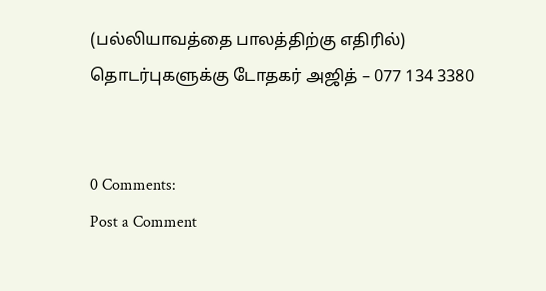(பல்லியாவத்தை பாலத்திற்கு எதிரில்)
தொடர்புகளுக்கு டோதகர் அஜித் – 077 134 3380


0 Comments:
Post a Comment